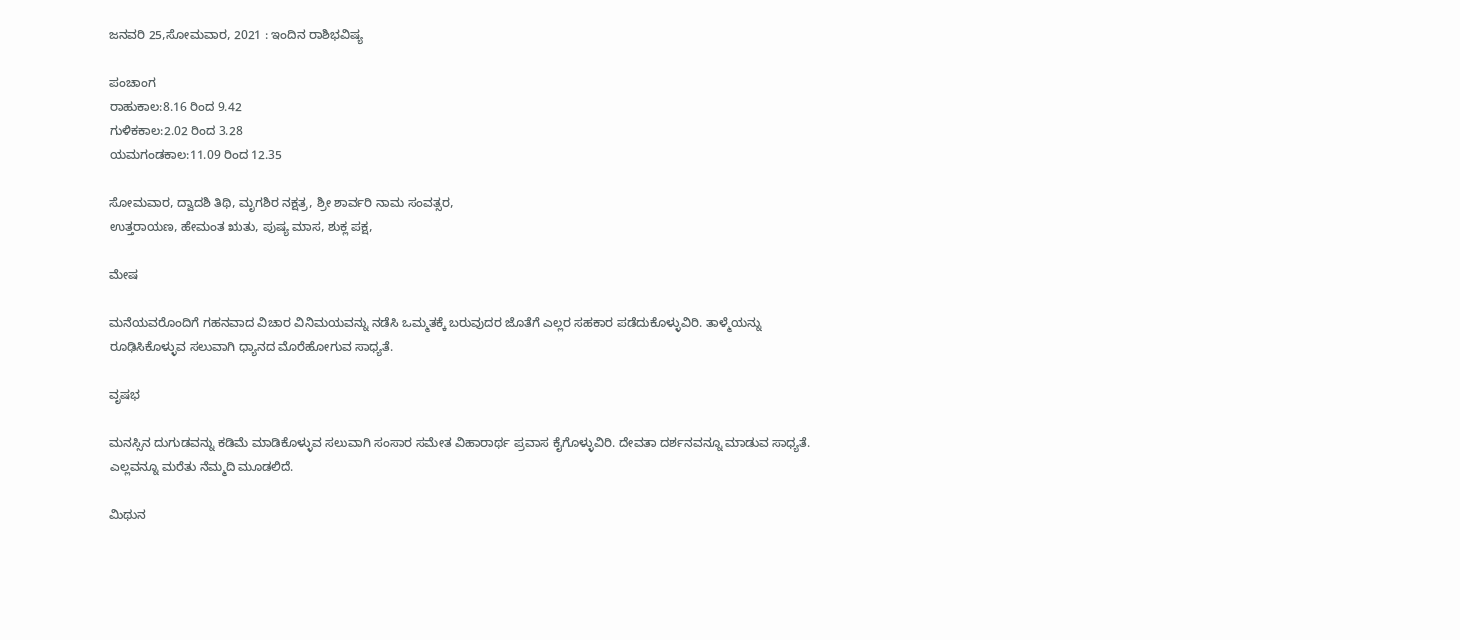ಜನವರಿ 25,ಸೋಮವಾರ, 2021 : ಇಂದಿನ ರಾಶಿಭವಿಷ್ಯ

ಪಂಚಾಂಗ
ರಾಹುಕಾಲ:8.16 ರಿಂದ 9.42
ಗುಳಿಕಕಾಲ:2.02 ರಿಂದ 3.28
ಯಮಗಂಡಕಾಲ:11.09 ರಿಂದ 12.35

ಸೋಮವಾರ, ದ್ವಾದಶಿ ತಿಥಿ, ಮೃಗಶಿರ ನಕ್ಷತ್ರ, ಶ್ರೀ ಶಾರ್ವರಿ ನಾಮ ಸಂವತ್ಸರ,
ಉತ್ತರಾಯಣ, ಹೇಮಂತ ಋತು, ಪುಷ್ಯ ಮಾಸ, ಶುಕ್ಲ ಪಕ್ಷ,

ಮೇಷ

ಮನೆಯವರೊಂದಿಗೆ ಗಹನವಾದ ವಿಚಾರ ವಿನಿಮಯವನ್ನು ನಡೆಸಿ ಒಮ್ಮತಕ್ಕೆ ಬರುವುದರ ಜೊತೆಗೆ ಎಲ್ಲರ ಸಹಕಾರ ಪಡೆದುಕೊಳ್ಳುವಿರಿ. ತಾಳ್ಮೆಯನ್ನು ರೂಢಿಸಿಕೊಳ್ಳುವ ಸಲುವಾಗಿ ಧ್ಯಾನದ ಮೊರೆಹೋಗುವ ಸಾಧ್ಯತೆ.

ವೃಷಭ

ಮನಸ್ಸಿನ ದುಗುಡವನ್ನು ಕಡಿಮೆ ಮಾಡಿಕೊಳ್ಳುವ ಸಲುವಾಗಿ ಸಂಸಾರ ಸಮೇತ ವಿಹಾರಾರ್ಥ ಪ್ರವಾಸ ಕೈಗೊಳ್ಳುವಿರಿ. ದೇವತಾ ದರ್ಶನವನ್ನೂ ಮಾಡುವ ಸಾಧ್ಯತೆ. ಎಲ್ಲವನ್ನೂ ಮರೆತು ನೆಮ್ಮದಿ ಮೂಡಲಿದೆ.

ಮಿಥುನ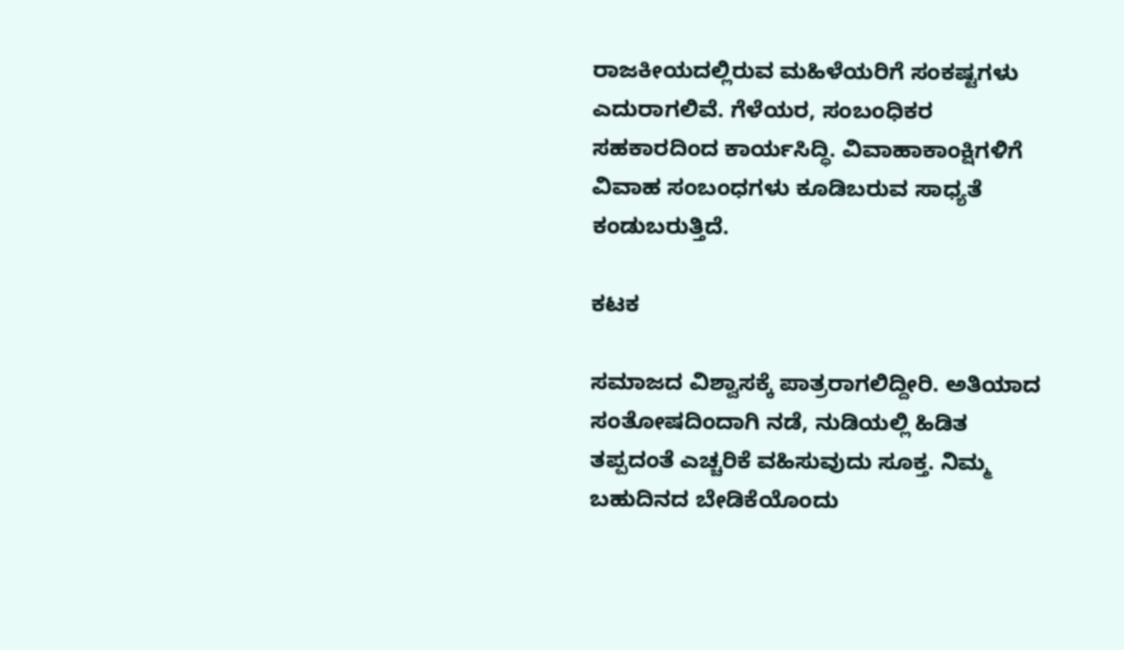ರಾಜಕೀಯದಲ್ಲಿರುವ ಮಹಿಳೆಯರಿಗೆ ಸಂಕಷ್ಟಗಳು ಎದುರಾಗಲಿವೆ. ಗೆಳೆಯರ, ಸಂಬಂಧಿಕರ ಸಹಕಾರದಿಂದ ಕಾರ್ಯಸಿದ್ಧಿ. ವಿವಾಹಾಕಾಂಕ್ಷಿಗಳಿಗೆ ವಿವಾಹ ಸಂಬಂಧಗಳು ಕೂಡಿಬರುವ ಸಾಧ್ಯತೆ ಕಂಡುಬರುತ್ತಿದೆ.

ಕಟಕ

ಸಮಾಜದ ವಿಶ್ವಾಸಕ್ಕೆ ಪಾತ್ರರಾಗಲಿದ್ದೀರಿ. ಅತಿಯಾದ ಸಂತೋಷದಿಂದಾಗಿ ನಡೆ, ನುಡಿಯಲ್ಲಿ ಹಿಡಿತ ತಪ್ಪದಂತೆ ಎಚ್ಚರಿಕೆ ವಹಿಸುವುದು ಸೂಕ್ತ. ನಿಮ್ಮ ಬಹುದಿನದ ಬೇಡಿಕೆಯೊಂದು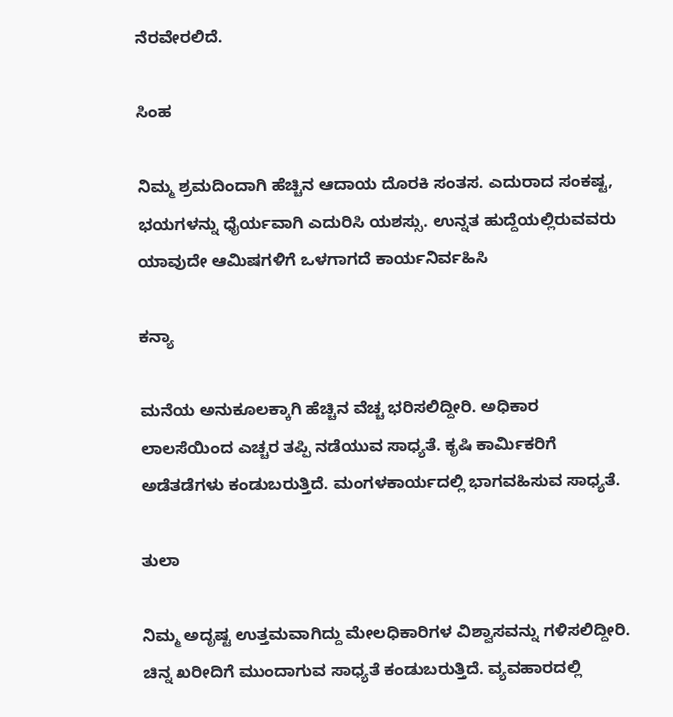ನೆರವೇರಲಿದೆ.

ಸಿಂಹ

ನಿಮ್ಮ ಶ್ರಮದಿಂದಾಗಿ ಹೆಚ್ಚಿನ ಆದಾಯ ದೊರಕಿ ಸಂತಸ. ಎದುರಾದ ಸಂಕಷ್ಟ, ಭಯಗಳನ್ನು ಧೈರ್ಯವಾಗಿ ಎದುರಿಸಿ ಯಶಸ್ಸು. ಉನ್ನತ ಹುದ್ದೆಯಲ್ಲಿರುವವರು ಯಾವುದೇ ಆಮಿಷಗಳಿಗೆ ಒಳಗಾಗದೆ ಕಾರ್ಯನಿರ್ವಹಿಸಿ

ಕನ್ಯಾ

ಮನೆಯ ಅನುಕೂಲಕ್ಕಾಗಿ ಹೆಚ್ಚಿನ ವೆಚ್ಚ ಭರಿಸಲಿದ್ದೀರಿ. ಅಧಿಕಾರ ಲಾಲಸೆಯಿಂದ ಎಚ್ಚರ ತಪ್ಪಿ ನಡೆಯುವ ಸಾಧ್ಯತೆ. ಕೃಷಿ ಕಾರ್ಮಿಕರಿಗೆ ಅಡೆತಡೆಗಳು ಕಂಡುಬರುತ್ತಿದೆ. ಮಂಗಳಕಾರ್ಯದಲ್ಲಿ ಭಾಗವಹಿಸುವ ಸಾಧ್ಯತೆ.

ತುಲಾ

ನಿಮ್ಮ ಅದೃಷ್ಟ ಉತ್ತಮವಾಗಿದ್ದು ಮೇಲಧಿಕಾರಿಗಳ ವಿಶ್ವಾಸವನ್ನು ಗಳಿಸಲಿದ್ದೀರಿ. ಚಿನ್ನ ಖರೀದಿಗೆ ಮುಂದಾಗುವ ಸಾಧ್ಯತೆ ಕಂಡುಬರುತ್ತಿದೆ. ವ್ಯವಹಾರದಲ್ಲಿ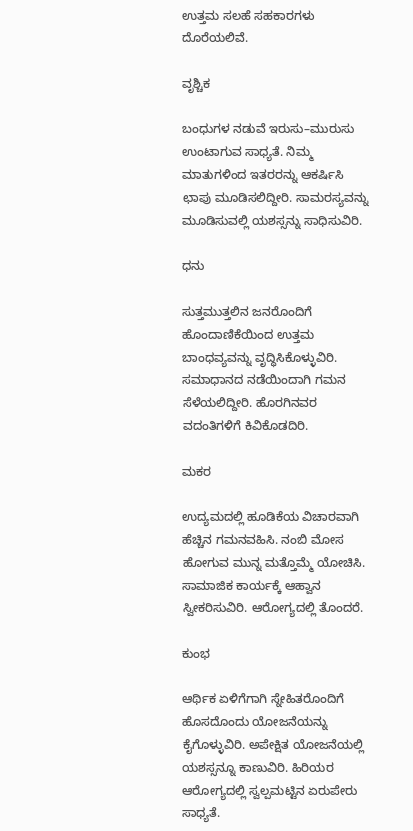ಉತ್ತಮ ಸಲಹೆ ಸಹಕಾರಗಳು ದೊರೆಯಲಿವೆ.

ವೃಶ್ಚಿಕ

ಬಂಧುಗಳ ನಡುವೆ ಇರುಸು–ಮುರುಸು ಉಂಟಾಗುವ ಸಾಧ್ಯತೆ. ನಿಮ್ಮ ಮಾತುಗಳಿಂದ ಇತರರನ್ನು ಆಕರ್ಷಿಸಿ ಛಾಪು ಮೂಡಿಸಲಿದ್ದೀರಿ. ಸಾಮರಸ್ಯವನ್ನು ಮೂಡಿಸುವಲ್ಲಿ ಯಶಸ್ಸನ್ನು ಸಾಧಿಸುವಿರಿ.

ಧನು

ಸುತ್ತಮುತ್ತಲಿನ ಜನರೊಂದಿಗೆ ಹೊಂದಾಣಿಕೆಯಿಂದ ಉತ್ತಮ ಬಾಂಧವ್ಯವನ್ನು ವೃದ್ಧಿಸಿಕೊಳ್ಳುವಿರಿ. ಸಮಾಧಾನದ ನಡೆಯಿಂದಾಗಿ ಗಮನ ಸೆಳೆಯಲಿದ್ದೀರಿ. ಹೊರಗಿನವರ ವದಂತಿಗಳಿಗೆ ಕಿವಿಕೊಡದಿರಿ.

ಮಕರ

ಉದ್ಯಮದಲ್ಲಿ ಹೂಡಿಕೆಯ ವಿಚಾರವಾಗಿ ಹೆಚ್ಚಿನ ಗಮನವಹಿಸಿ. ನಂಬಿ ಮೋಸ ಹೋಗುವ ಮುನ್ನ ಮತ್ತೊಮ್ಮೆ ಯೋಚಿಸಿ. ಸಾಮಾಜಿಕ ಕಾರ್ಯಕ್ಕೆ ಆಹ್ವಾನ ಸ್ವೀಕರಿಸುವಿರಿ. ಆರೋಗ್ಯದಲ್ಲಿ ತೊಂದರೆ.

ಕುಂಭ

ಆರ್ಥಿಕ ಏಳಿಗೆಗಾಗಿ ಸ್ನೇಹಿತರೊಂದಿಗೆ ಹೊಸದೊಂದು ಯೋಜನೆಯನ್ನು ಕೈಗೊಳ್ಳುವಿರಿ. ಅಪೇಕ್ಷಿತ ಯೋಜನೆಯಲ್ಲಿ ಯಶಸ್ಸನ್ನೂ ಕಾಣುವಿರಿ. ಹಿರಿಯರ ಆರೋಗ್ಯದಲ್ಲಿ ಸ್ವಲ್ಪಮಟ್ಟಿನ ಏರುಪೇರು ಸಾಧ್ಯತೆ.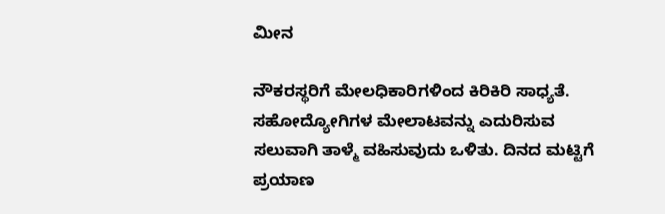ಮೀನ

ನೌಕರಸ್ಥರಿಗೆ ಮೇಲಧಿಕಾರಿಗಳಿಂದ ಕಿರಿಕಿರಿ ಸಾಧ್ಯತೆ. ಸಹೋದ್ಯೋಗಿಗಳ ಮೇಲಾಟವನ್ನು ಎದುರಿಸುವ ಸಲುವಾಗಿ ತಾಳ್ಮೆ ವಹಿಸುವುದು ಒಳಿತು. ದಿನದ ಮಟ್ಟಿಗೆ ಪ್ರಯಾಣ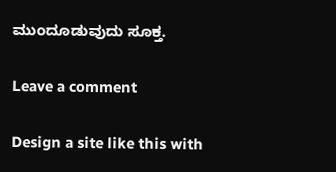ಮುಂದೂಡುವುದು ಸೂಕ್ತ.

Leave a comment

Design a site like this with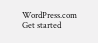WordPress.com
Get started